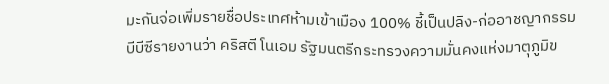มะกันจ่อเพิ่มรายชื่อประเทศห้ามเข้าเมือง 100% ชี้เป็นปลิง-ก่ออาชญากรรม
บีบีซีรายงานว่า คริสตี โนเอม รัฐมนตรีกระทรวงความมั่นคงแห่งมาตุภูมิข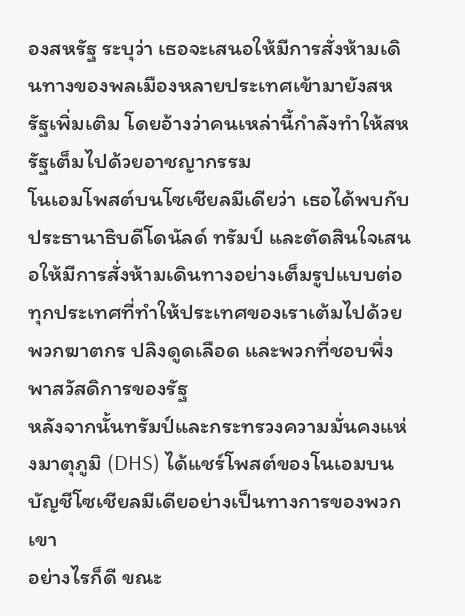องสหรัฐ ระบุว่า เธอจะเสนอให้มีการสั่งห้ามเดินทางของพลเมืองหลายประเทศเข้ามายังสหรัฐเพิ่มเติม โดยอ้างว่าคนเหล่านี้กำลังทำให้สหรัฐเต็มไปด้วยอาชญากรรม
โนเอมโพสต์บนโซเชียลมีเดียว่า เธอได้พบกับประธานาธิบดีโดนัลด์ ทรัมป์ และตัดสินใจเสนอให้มีการสั่งห้ามเดินทางอย่างเต็มรูปแบบต่อทุกประเทศที่ทำให้ประเทศของเราเต้มไปด้วยพวกฆาตกร ปลิงดูดเลือด และพวกที่ชอบพึ่งพาสวัสดิการของรัฐ
หลังจากนั้นทรัมป์และกระทรวงความมั่นคงแห่งมาตุภูมิ (DHS) ได้แชร์โพสต์ของโนเอมบนบัญชีโซเชียลมีเดียอย่างเป็นทางการของพวกเขา
อย่างไรก็ดี ขณะ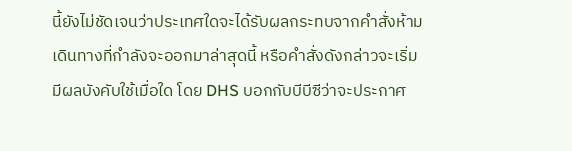นี้ยังไม่ชัดเจนว่าประเทศใดจะได้รับผลกระทบจากคำสั่งห้ามเดินทางที่กำลังจะออกมาล่าสุดนี้ หรือคำสั่งดังกล่าวจะเริ่มมีผลบังคับใช้เมื่อใด โดย DHS บอกกับบีบีซีว่าจะประกาศ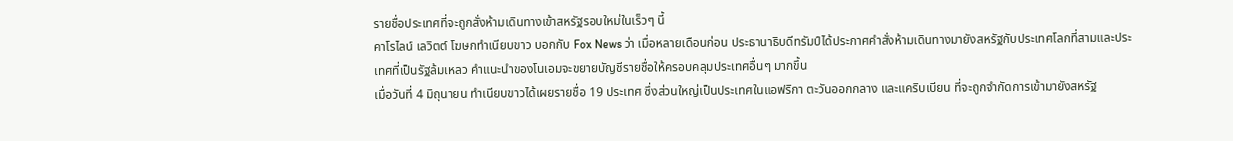รายชื่อประเทศที่จะถูกสั่งห้ามเดินทางเข้าสหรัฐรอบใหม่ในเร็วๆ นี้
คาโรไลน์ เลวิตต์ โฆษกทำเนียบขาว บอกกับ Fox News ว่า เมื่อหลายเดือนก่อน ประธานาธิบดีทรัมป์ได้ประกาศคำสั่งห้ามเดินทางมายังสหรัฐกับประเทศโลกที่สามและประเทศที่เป็นรัฐล้มเหลว คำแนะนำของโนเอมจะขยายบัญชีรายชื่อให้ครอบคลุมประเทศอื่นๆ มากขึ้น
เมื่อวันที่ 4 มิถุนายน ทำเนียบขาวได้เผยรายชื่อ 19 ประเทศ ซึ่งส่วนใหญ่เป็นประเทศในแอฟริกา ตะวันออกกลาง และแคริบเบียน ที่จะถูกจำกัดการเข้ามายังสหรัฐ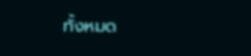ทั้งหมด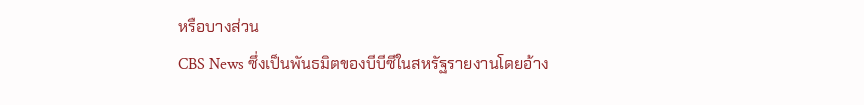หรือบางส่วน
CBS News ซึ่งเป็นพันธมิตของบีบีซีในสหรัฐรายงานโดยอ้าง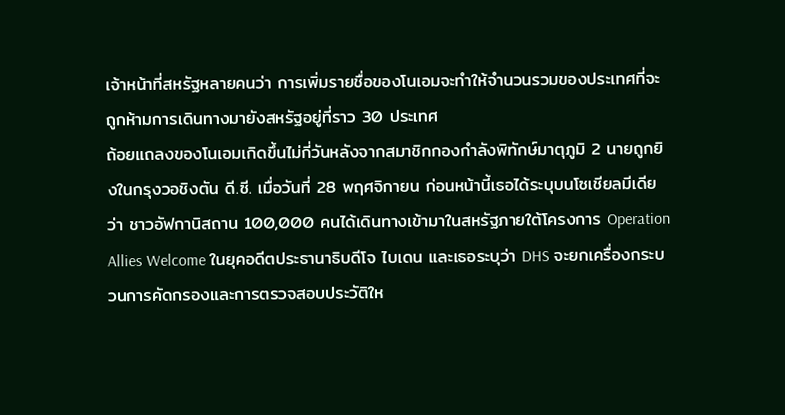เจ้าหน้าที่สหรัฐหลายคนว่า การเพิ่มรายชื่อของโนเอมจะทำให้จำนวนรวมของประเทศที่จะถูกห้ามการเดินทางมายังสหรัฐอยู่ที่ราว 30 ประเทศ
ถ้อยแถลงของโนเอมเกิดขึ้นไม่กี่วันหลังจากสมาชิกกองกำลังพิทักษ์มาตุภูมิ 2 นายถูกยิงในกรุงวอชิงตัน ดี.ซี. เมื่อวันที่ 28 พฤศจิกายน ก่อนหน้านี้เธอได้ระบุบนโซเชียลมีเดียว่า ชาวอัฟกานิสถาน 100,000 คนได้เดินทางเข้ามาในสหรัฐภายใต้โครงการ Operation Allies Welcome ในยุคอดีตประธานาธิบดีโจ ไบเดน และเธอระบุว่า DHS จะยกเครื่องกระบวนการคัดกรองและการตรวจสอบประวัติให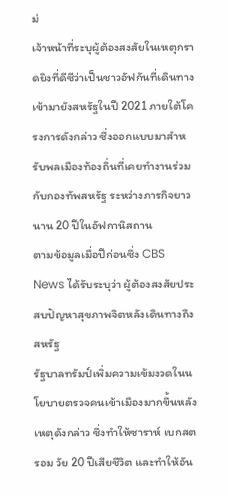ม่
เจ้าหน้าที่ระบุผู้ต้องสงสัยในเหตุกราดยิงที่ดีซีว่าเป็นชาวอัฟกันที่เดินทางเข้ามายังสหรัฐในปี 2021 ภายใต้โครงการดังกล่าว ซึ่งออกแบบมาสำหรับพลเมืองท้องถิ่นที่เคยทำงานร่วมกับกองทัพสหรัฐ ระหว่างภารกิจยาวนาน 20 ปีในอัฟกานิสถาน
ตามข้อมูลเมื่อปีก่อนซึ่ง CBS News ได้รับระบุว่า ผู้ต้องสงสัยประสบปัญหาสุขภาพจิตหลังเดินทางถึงสหรัฐ
รัฐบาลทรัมป์เพิ่มความเข้มงวดในนโยบายตรวจคนเข้าเมืองมากขึ้นหลังเหตุดังกล่าว ซึ่งทำให้ซาราห์ เบกสตรอม วัย 20 ปีเสียชีวิต และทำให้อัน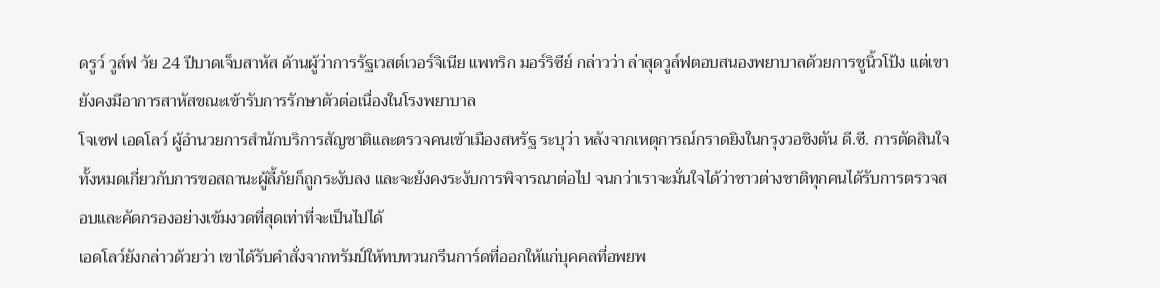ดรูว์ วูล์ฟ วัย 24 ปีบาดเจ็บสาหัส ด้านผู้ว่าการรัฐเวสต์เวอร์จิเนีย แพทริก มอร์ริซีย์ กล่าวว่า ล่าสุดวูล์ฟตอบสนองพยาบาลด้วยการชูนิ้วโป้ง แต่เขายังคงมีอาการสาหัสขณะเข้ารับการรักษาตัวต่อเนื่องในโรงพยาบาล
โจเซฟ เอดโลว์ ผู้อำนวยการสำนักบริการสัญชาติและตรวจคนเข้าเมืองสหรัฐ ระบุว่า หลังจากเหตุการณ์กราดยิงในกรุงวอชิงตัน ดี.ซี. การตัดสินใจทั้งหมดเกี่ยวกับการขอสถานะผู้ลี้ภัยก็ถูกระงับลง และจะยังคงระงับการพิจารณาต่อไป จนกว่าเราจะมั่นใจได้ว่าชาวต่างชาติทุกคนได้รับการตรวจสอบและคัดกรองอย่างเข้มงวดที่สุดเท่าที่จะเป็นไปได้
เอดโลว์ยังกล่าวด้วยว่า เขาได้รับคำสั่งจากทรัมป์ให้ทบทวนกรีนการ์ดที่ออกให้แก่บุคคลที่อพยพ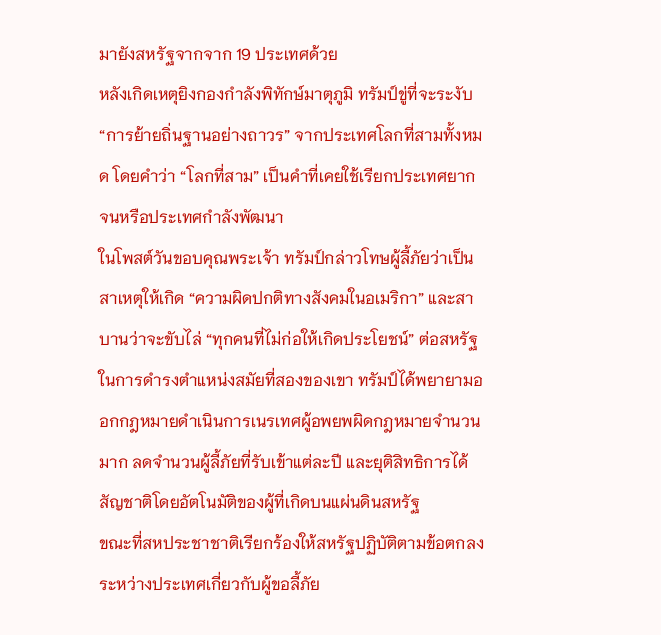มายังสหรัฐจากจาก 19 ประเทศด้วย
หลังเกิดเหตุยิงกองกำลังพิทักษ์มาตุภูมิ ทรัมป์ขู่ที่จะระงับ “การย้ายถิ่นฐานอย่างถาวร” จากประเทศโลกที่สามทั้งหมด โดยคำว่า “โลกที่สาม” เป็นคำที่เคยใช้เรียกประเทศยากจนหรือประเทศกำลังพัฒนา
ในโพสต์วันขอบคุณพระเจ้า ทรัมป์กล่าวโทษผู้ลี้ภัยว่าเป็นสาเหตุให้เกิด “ความผิดปกติทางสังคมในอเมริกา” และสาบานว่าจะขับไล่ “ทุกคนที่ไม่ก่อให้เกิดประโยชน์” ต่อสหรัฐ
ในการดำรงตำแหน่งสมัยที่สองของเขา ทรัมป์ได้พยายามออกกฎหมายดำเนินการเนรเทศผู้อพยพผิดกฎหมายจำนวนมาก ลดจำนวนผู้ลี้ภัยที่รับเข้าแต่ละปี และยุติสิทธิการได้สัญชาติโดยอัตโนมัติของผู้ที่เกิดบนแผ่นดินสหรัฐ
ขณะที่สหประชาชาติเรียกร้องให้สหรัฐปฏิบัติตามข้อตกลงระหว่างประเทศเกี่ยวกับผู้ขอลี้ภัย